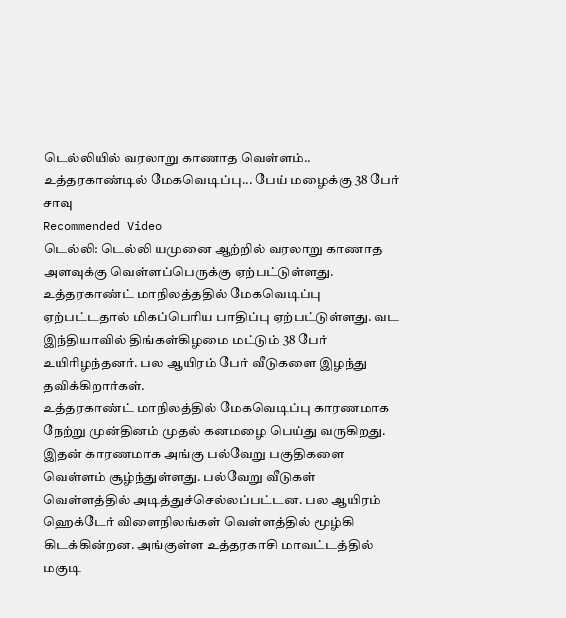டெல்லியில் வரலாறு காணாத வெள்ளம்.. உத்தரகாண்டில் மேகவெடிப்பு... பேய் மழைக்கு 38 பேர் சாவு
Recommended Video
டெல்லி: டெல்லி யமுனை ஆற்றில் வரலாறு காணாத அளவுக்கு வெள்ளப்பெருக்கு ஏற்பட்டுள்ளது. உத்தரகாண்ட் மாநிலத்ததில் மேகவெடிப்பு ஏற்பட்டதால் மிகப்பெரிய பாதிப்பு ஏற்பட்டுள்ளது. வட இந்தியாவில் திங்கள்கிழமை மட்டும் 38 பேர் உயிரிழந்தனர். பல ஆயிரம் பேர் வீடுகளை இழந்து தவிக்கிறார்கள்.
உத்தரகாண்ட் மாநிலத்தில் மேகவெடிப்பு காரணமாக நேற்று முன்தினம் முதல் கனமழை பெய்து வருகிறது. இதன் காரணமாக அங்கு பல்வேறு பகுதிகளை வெள்ளம் சூழ்ந்துள்ளது. பல்வேறு வீடுகள் வெள்ளத்தில் அடித்துச்செல்லப்பட்டன. பல ஆயிரம் ஹெக்டேர் விளைநிலங்கள் வெள்ளத்தில் மூழ்கி கிடக்கின்றன. அங்குள்ள உத்தரகாசி மாவட்டத்தில் மகுடி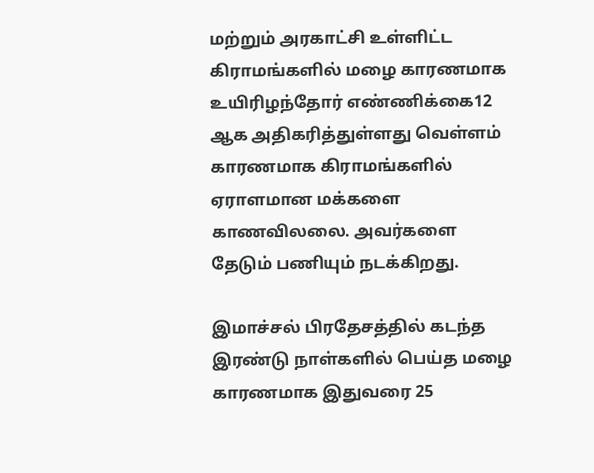மற்றும் அரகாட்சி உள்ளிட்ட கிராமங்களில் மழை காரணமாக உயிரிழந்தோர் எண்ணிக்கை12 ஆக அதிகரித்துள்ளது வெள்ளம் காரணமாக கிராமங்களில் ஏராளமான மக்களை காணவிலலை. அவர்களை தேடும் பணியும் நடக்கிறது.

இமாச்சல் பிரதேசத்தில் கடந்த இரண்டு நாள்களில் பெய்த மழை காரணமாக இதுவரை 25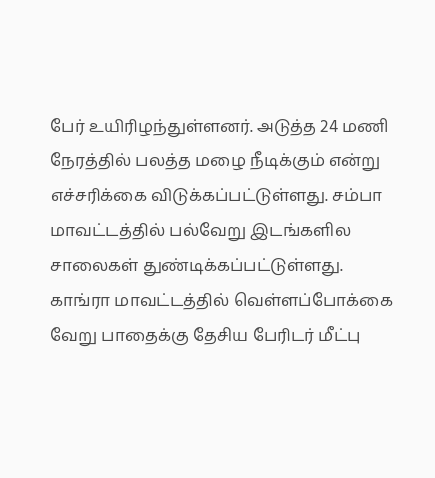பேர் உயிரிழந்துள்ளனர். அடுத்த 24 மணி நேரத்தில் பலத்த மழை நீடிக்கும் என்று எச்சரிக்கை விடுக்கப்பட்டுள்ளது. சம்பா மாவட்டத்தில் பல்வேறு இடங்களில சாலைகள் துண்டிக்கப்பட்டுள்ளது. காங்ரா மாவட்டத்தில் வெள்ளப்போக்கை வேறு பாதைக்கு தேசிய பேரிடர் மீட்பு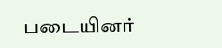படையினர்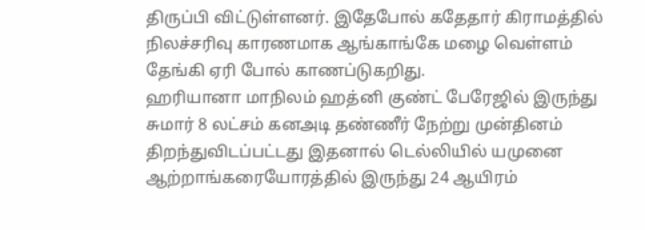திருப்பி விட்டுள்ளனர். இதேபோல் கதேதார் கிராமத்தில் நிலச்சரிவு காரணமாக ஆங்காங்கே மழை வெள்ளம் தேங்கி ஏரி போல் காணப்டுகறிது.
ஹரியானா மாநிலம் ஹத்னி குண்ட் பேரேஜில் இருந்து சுமார் 8 லட்சம் கனஅடி தண்ணீர் நேற்று முன்தினம் திறந்துவிடப்பட்டது இதனால் டெல்லியில் யமுனை ஆற்றாங்கரையோரத்தில் இருந்து 24 ஆயிரம்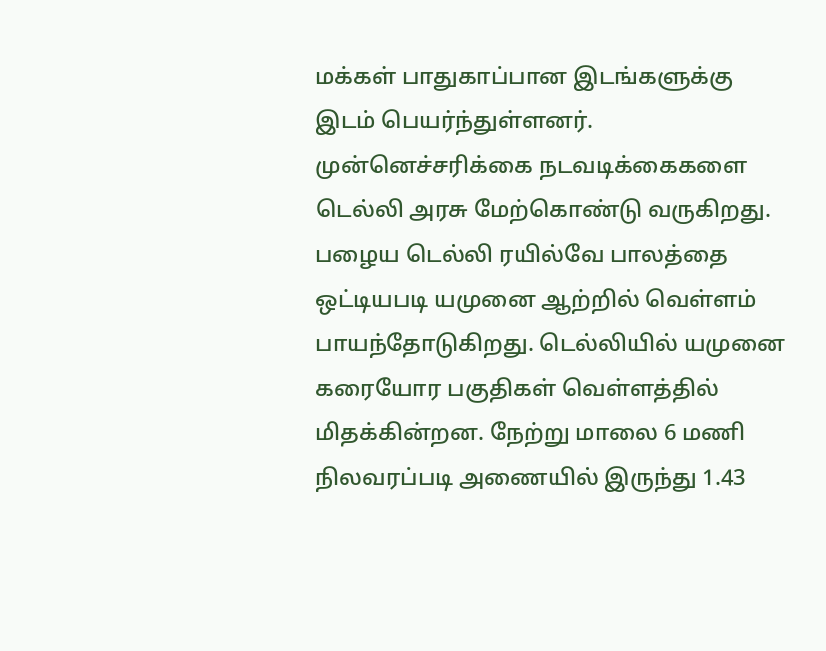மக்கள் பாதுகாப்பான இடங்களுக்கு இடம் பெயர்ந்துள்ளனர். முன்னெச்சரிக்கை நடவடிக்கைகளை டெல்லி அரசு மேற்கொண்டு வருகிறது. பழைய டெல்லி ரயில்வே பாலத்தை ஒட்டியபடி யமுனை ஆற்றில் வெள்ளம் பாயந்தோடுகிறது. டெல்லியில் யமுனை கரையோர பகுதிகள் வெள்ளத்தில் மிதக்கின்றன. நேற்று மாலை 6 மணி நிலவரப்படி அணையில் இருந்து 1.43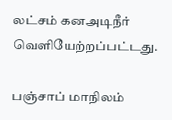லட்சம் கனஅடிநீர் வெளியேற்றப்பட்டது.

பஞ்சாப் மாநிலம்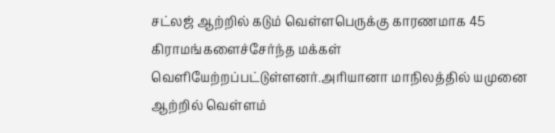சட்லஜ் ஆற்றில் கடும் வெள்ளபெருக்கு காரணமாக 45 கிராமங்களைச்சேர்ந்த மக்கள் வெளியேற்றப்பட்டுள்ளனர்.அரியானா மாநிலத்தில் யமுனை ஆற்றில் வெள்ளம்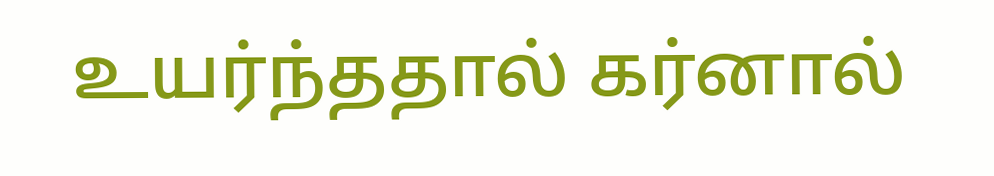உயர்ந்ததால் கர்னால்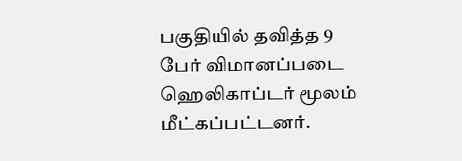பகுதியில் தவித்த 9 பேர் விமானப்படை ஹெலிகாப்டர் மூலம் மீட்கப்பட்டனர்.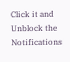Click it and Unblock the Notifications